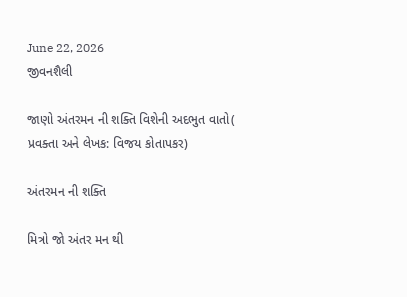June 22, 2026
જીવનશૈલી

જાણો અંતરમન ની શક્તિ વિશેની અદભુત વાતો( પ્રવક્તા અને લેખક: વિજય કોતાપકર)

અંતરમન ની શક્તિ

મિત્રો જો અંતર મન થી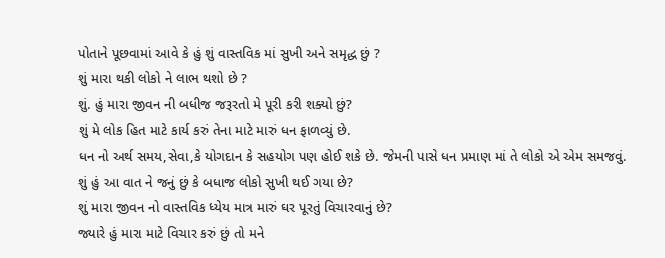પોતાને પૂછવામાં આવે કે હું શું વાસ્તવિક માં સુખી અને સમૃદ્ધ છું ?
શું મારા થકી લોકો ને લાભ થશો છે ?
શું. હું મારા જીવન ની બધીજ જરૂરતો મે પૂરી કરી શક્યો છું?
શું મે લોક હિત માટે કાર્ય કરું તેના માટે મારું ધન ફાળવ્યું છે.
ધન નો અર્થ સમય,સેવા,કે યોગદાન કે સહયોગ પણ હોઈ શકે છે. જેમની પાસે ધન પ્રમાણ માં તે લોકો એ એમ સમજવું.
શું હું આ વાત ને જનું છું કે બધાજ લોકો સુખી થઈ ગયા છે?
શું મારા જીવન નો વાસ્તવિક ધ્યેય માત્ર મારું ઘર પૂરતું વિચારવાનું છે?
જ્યારે હું મારા માટે વિચાર કરું છું તો મને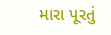મારા પૂરતું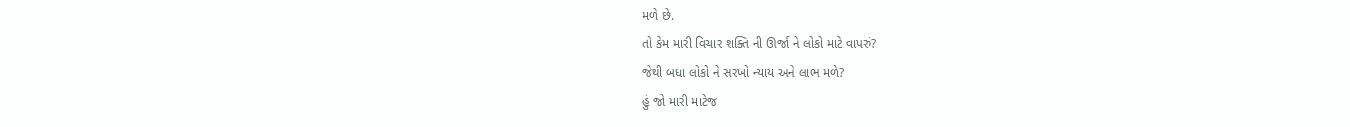મળે છે.
તો કેમ મારી વિચાર શક્તિ ની ઊર્જા ને લોકો માટે વાપરું?
જેથી બધા લોકો ને સરખો ન્યાય અને લાભ મળે?
હું જો મારી માટેજ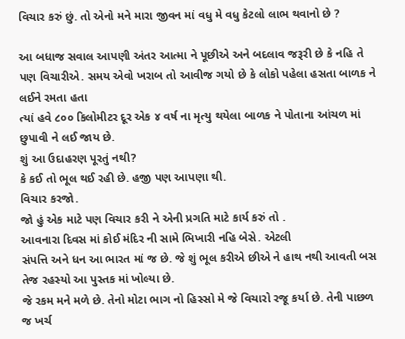વિચાર કરું છું. તો એનો મને મારા જીવન માં વધુ મે વધુ કેટલો લાભ થવાનો છે ?

આ બધાજ સવાલ આપણી અંતર આત્મા ને પૂછીએ અને બદલાવ જરૂરી છે કે નહિ તે પણ વિચારીએ. સમય એવો ખરાબ તો આવીજ ગયો છે કે લોકો પહેલા હસતા બાળક ને લઈને રમતા હતા
ત્યાં હવે ૮૦૦ કિલોમીટર દૂર એક ૪ વર્ષ ના મૃત્યુ થયેલા બાળક ને પોતાના આંચળ માં છુપાવી ને લઈ જાય છે.
શું આ ઉદાહરણ પૂરતું નથી?
કે કઈ તો ભૂલ થઈ રહી છે. હજી પણ આપણા થી.
વિચાર કરજો.
જો હું એક માટે પણ વિચાર કરી ને એની પ્રગતિ માટે કાર્ય કરું તો .
આવનારા દિવસ માં કોઈ મંદિર ની સામે ભિખારી નહિ બેસે. એટલી
સંપત્તિ અને ધન આ ભારત માં જ છે. જે શું ભૂલ કરીએ છીએ ને હાથ નથી આવતી બસ તેજ રહસ્યો આ પુસ્તક માં ખોલ્યા છે.
જે રકમ મને મળે છે. તેનો મોટા ભાગ નો હિસ્સો મે જે વિચારો રજૂ કર્યા છે. તેની પાછળ જ ખર્ચ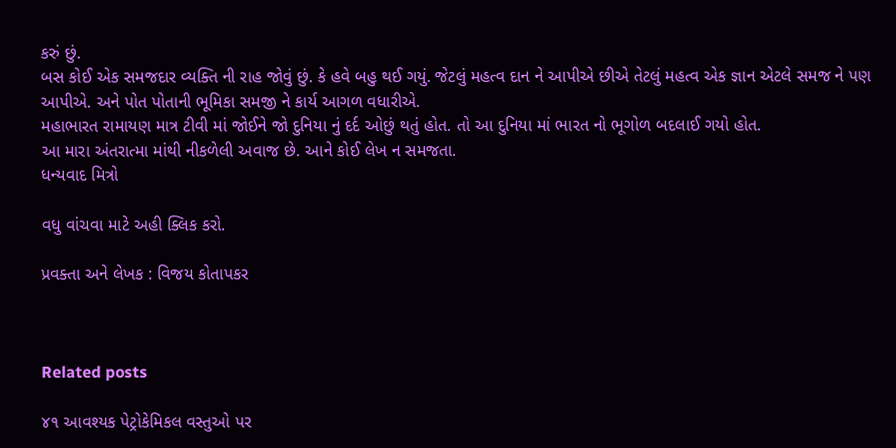કરું છું.
બસ કોઈ એક સમજદાર વ્યક્તિ ની રાહ જોવું છું. કે હવે બહુ થઈ ગયું. જેટલું મહત્વ દાન ને આપીએ છીએ તેટલું મહત્વ એક જ્ઞાન એટલે સમજ ને પણ આપીએ. અને પોત પોતાની ભૂમિકા સમજી ને કાર્ય આગળ વધારીએ.
મહાભારત રામાયણ માત્ર ટીવી માં જોઈને જો દુનિયા નું દર્દ ઓછું થતું હોત. તો આ દુનિયા માં ભારત નો ભૂગોળ બદલાઈ ગયો હોત.
આ મારા અંતરાત્મા માંથી નીકળેલી અવાજ છે. આને કોઈ લેખ ન સમજતા.
ધન્યવાદ મિત્રો

વધુ વાંચવા માટે અહી ક્લિક કરો.

પ્રવક્તા અને લેખક : વિજય કોતાપકર



Related posts

૪૧ આવશ્‍યક પેટ્રોકેમિકલ વસ્‍તુઓ પર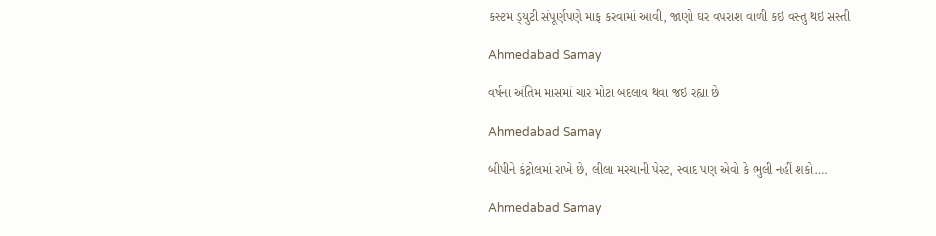કસ્‍ટમ ડ્‍યુટી સંપૂર્ણપણે માફ કરવામાં આવી, જાણો ઘર વપરાશ વાળી કઇ વસ્તુ થઇ સસ્તી

Ahmedabad Samay

વર્ષના અંતિમ માસમાં ચાર મોટા બદલાવ થવા જઇ રહ્યા છે

Ahmedabad Samay

બીપીને કંટ્રોલમાં રાખે છે, લીલા મરચાની પેસ્ટ, સ્વાદ પણ એવો કે ભુલી નહીં શકો….

Ahmedabad Samay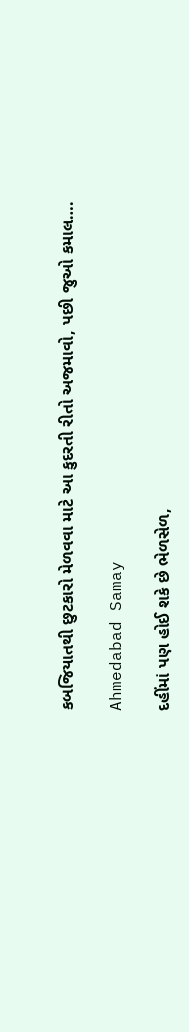કબજિયાતથી છુટકારો મેળવવા માટે આ કુદરતી રીતો અજમાવો, પછી જુઓ કમાલ….

Ahmedabad Samay

દહીંમાં પણ હોઈ શકે છે ભેળસેળ,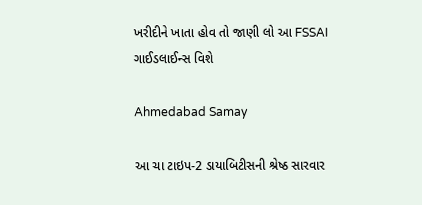ખરીદીને ખાતા હોવ તો જાણી લો આ FSSAI ગાઈડલાઈન્સ વિશે

Ahmedabad Samay

આ ચા ટાઇપ-2 ડાયાબિટીસની શ્રેષ્ઠ સારવાર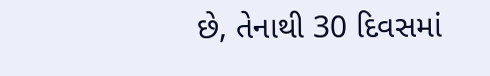છે, તેનાથી 30 દિવસમાં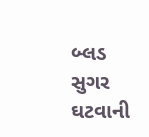બ્લડ સુગર ઘટવાની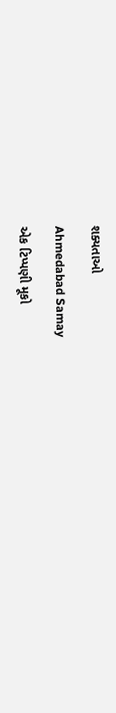શક્યતાઓ

Ahmedabad Samay

એક ટિપ્પણી મૂકો